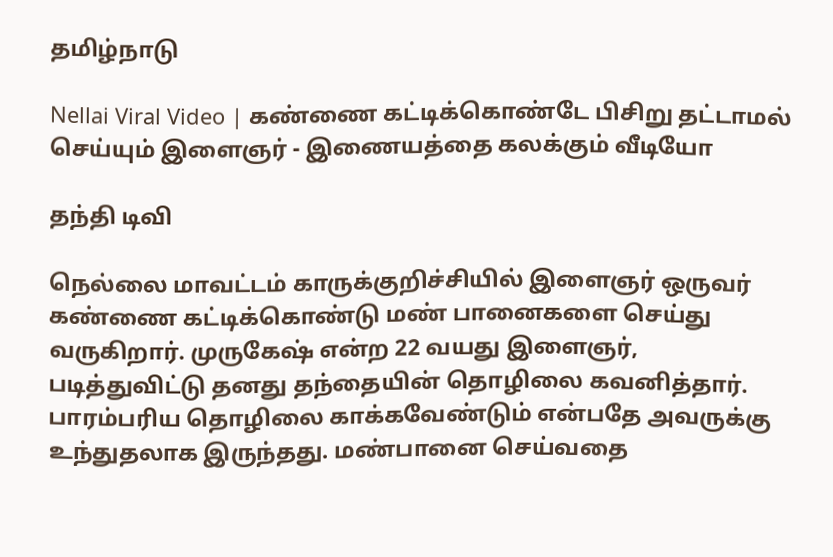தமிழ்நாடு

Nellai Viral Video | கண்ணை கட்டிக்கொண்டே பிசிறு தட்டாமல் செய்யும் இளைஞர் - இணையத்தை கலக்கும் வீடியோ

தந்தி டிவி

நெல்லை மாவட்டம் காருக்குறிச்சியில் இளைஞர் ஒருவர் கண்ணை கட்டிக்கொண்டு மண் பானைகளை செய்து வருகிறார். முருகேஷ் என்ற 22 வயது இளைஞர், படித்துவிட்டு தனது தந்தையின் தொழிலை கவனித்தார். பாரம்பரிய தொழிலை காக்கவேண்டும் என்பதே அவருக்கு உந்துதலாக இருந்தது. மண்பானை செய்வதை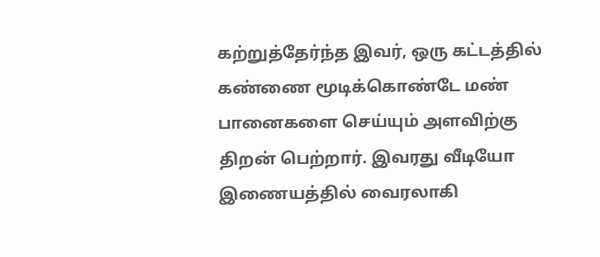கற்றுத்தேர்ந்த இவர், ஒரு கட்டத்தில் கண்ணை மூடிக்கொண்டே மண் பானைகளை செய்யும் அளவிற்கு திறன் பெற்றார். இவரது வீடியோ இணையத்தில் வைரலாகி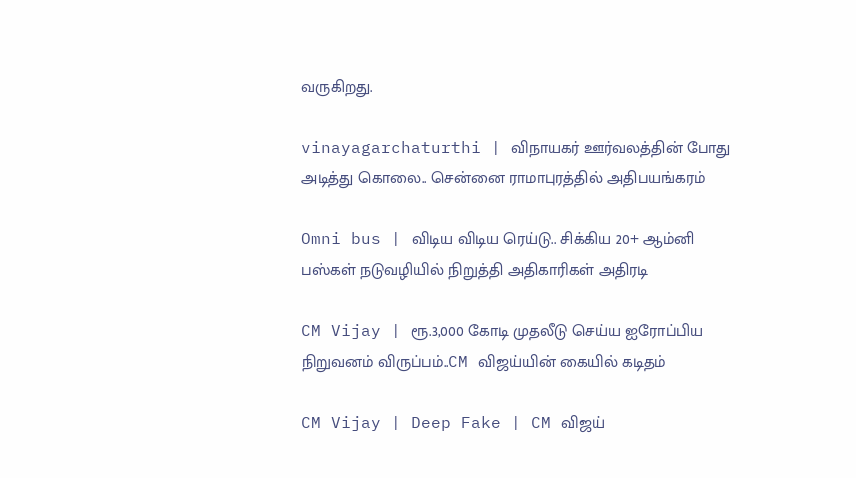வருகிறது.

vinayagarchaturthi | விநாயகர் ஊர்வலத்தின் போது அடித்து கொலை.. சென்னை ராமாபுரத்தில் அதிபயங்கரம்

Omni bus | விடிய விடிய ரெய்டு.. சிக்கிய 20+ ஆம்னி பஸ்கள் நடுவழியில் நிறுத்தி அதிகாரிகள் அதிரடி

CM Vijay | ரூ.3,000 கோடி முதலீடு செய்ய ஐரோப்பிய நிறுவனம் விருப்பம்..CM விஜய்யின் கையில் கடிதம்

CM Vijay | Deep Fake | CM விஜய்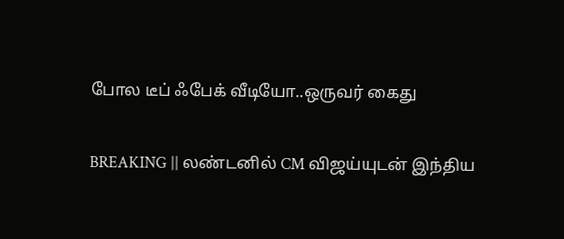போல டீப் ஃபேக் வீடியோ..ஒருவர் கைது

BREAKING || லண்டனில் CM விஜய்யுடன் இந்திய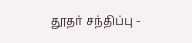தூதர் சந்திப்பு -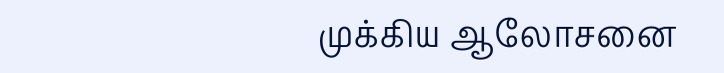முக்கிய ஆலோசனை